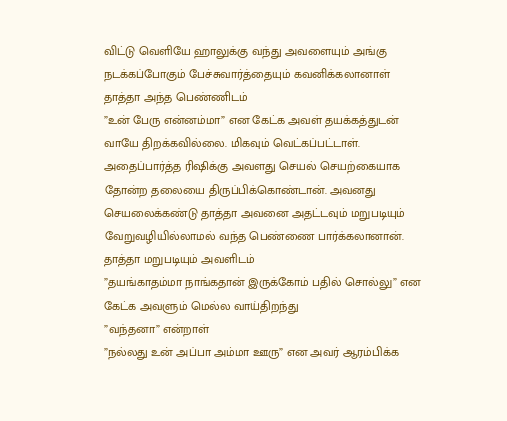விட்டு வெளியே ஹாலுக்கு வந்து அவளையும் அங்கு நடக்கப்போகும் பேச்சுவார்த்தையும் கவனிக்கலானாள்
தாத்தா அந்த பெண்ணிடம்
”உன் பேரு என்னம்மா” என கேட்க அவள் தயக்கத்துடன் வாயே திறக்கவில்லை. மிகவும் வெட்கப்பட்டாள். அதைப்பார்த்த ரிஷிக்கு அவளது செயல் செயற்கையாக தோன்ற தலையை திருப்பிக்கொண்டான். அவனது செயலைக்கண்டு தாத்தா அவனை அதட்டவும் மறுபடியும் வேறுவழியில்லாமல் வந்த பெண்ணை பார்க்கலானான்.
தாத்தா மறுபடியும் அவளிடம்
”தயங்காதம்மா நாங்கதான் இருக்கோம் பதில் சொல்லு” என கேட்க அவளும் மெல்ல வாய்திறந்து
”வந்தனா” என்றாள்
”நல்லது உன் அப்பா அம்மா ஊரு” என அவர் ஆரம்பிக்க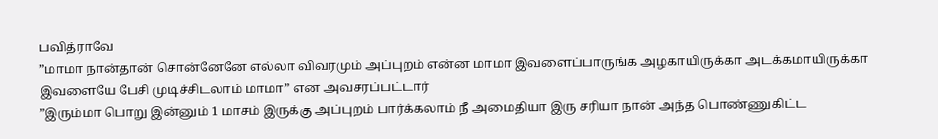பவித்ராவே
”மாமா நான்தான் சொன்னேனே எல்லா விவரமும் அப்புறம் என்ன மாமா இவளைப்பாருங்க அழகாயிருக்கா அடக்கமாயிருக்கா இவளையே பேசி முடிச்சிடலாம் மாமா” என அவசரப்பட்டார்
”இரும்மா பொறு இன்னும் 1 மாசம் இருக்கு அப்புறம் பார்க்கலாம் நீ அமைதியா இரு சரியா நான் அந்த பொண்ணுகிட்ட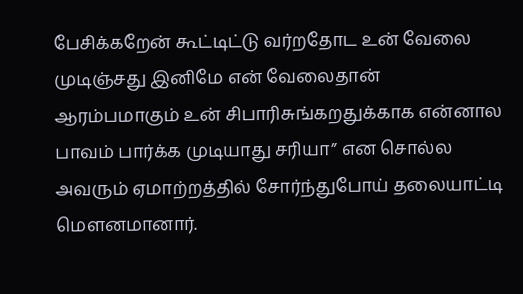பேசிக்கறேன் கூட்டிட்டு வர்றதோட உன் வேலை முடிஞ்சது இனிமே என் வேலைதான் ஆரம்பமாகும் உன் சிபாரிசுங்கறதுக்காக என்னால பாவம் பார்க்க முடியாது சரியா” என சொல்ல அவரும் ஏமாற்றத்தில் சோர்ந்துபோய் தலையாட்டி மௌனமானார்.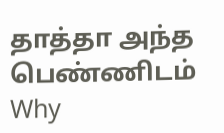தாத்தா அந்த பெண்ணிடம்
Why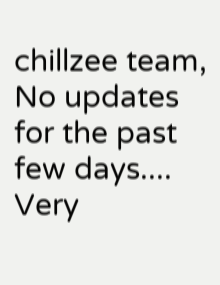chillzee team,
No updates for the past few days....
Very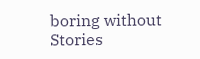boring without Stories